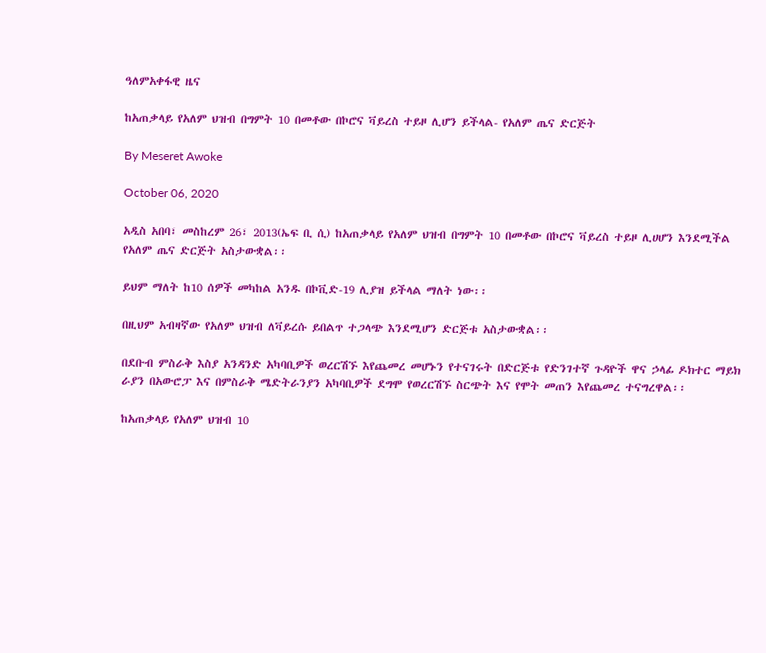ዓለምአቀፋዊ ዜና

ከአጠቃላይ የአለም ህዝብ በግምት 10 በመቶው በኮሮና ቫይረስ ተይዞ ሊሆን ይችላል- የአለም ጤና ድርጅት

By Meseret Awoke

October 06, 2020

አዲስ አበባ፣ መስከረም 26፣ 2013(ኤፍ ቢ ሲ) ከአጠቃላይ የአለም ህዝብ በግምት 10 በመቶው በኮሮና ቫይረስ ተይዞ ሊሀሆን እንደሚችል የአለም ጤና ድርጅት አስታውቋል፡፡

ይህም ማለት ከ10 ሰዎች መካከል አንዱ በኮቪድ-19 ሊያዝ ይችላል ማለት ነው፡፡

በዚህም አብዛኛው የአለም ህዝብ ለቫይረሱ ይበልጥ ተጋላጭ እንደሚሆን ድርጅቱ አስታውቋል፡፡

በደቡብ ምስራቅ እስያ አንዳንድ አካባቢዎች ወረርሽኙ እየጨመረ መሆኑን የተናገሩት በድርጅቱ የድንገተኛ ጉዳዮች ዋና ኃላፊ ዶክተር ማይክ ራያን በአውሮፓ እና በምስራቅ ሜድትራንያን አካባቢዎች ደግሞ የወረርሽኙ ስርጭት እና የሞት መጠን እየጨመረ ተናግረዋል፡፡

ከአጠቃላይ የአለም ህዝብ 10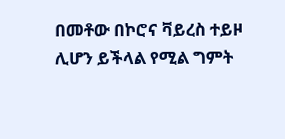በመቶው በኮሮና ቫይረስ ተይዞ ሊሆን ይችላል የሚል ግምት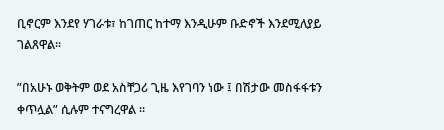ቢኖርም እንደየ ሃገራቱ፣ ከገጠር ከተማ እንዲሁም ቡድኖች እንደሚለያይ ገልጸዋል፡፡

”በአሁኑ ወቅትም ወደ አስቸጋሪ ጊዜ እየገባን ነው ፤ በሽታው መስፋፋቱን ቀጥሏል” ሲሉም ተናግረዋል ፡፡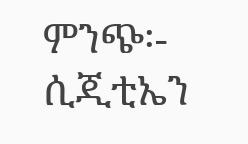ምንጭ፡- ሲጂቲኤን